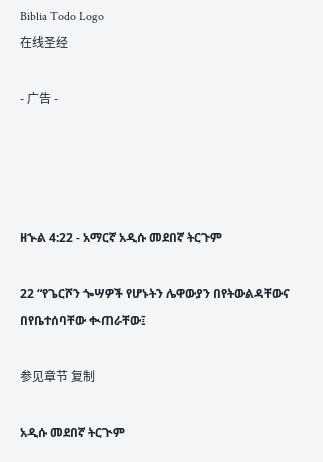Biblia Todo Logo
在线圣经

- 广告 -




ዘኍል 4:22 - አማርኛ አዲሱ መደበኛ ትርጉም

22 “የጌርሾን ጐሣዎች የሆኑትን ሌዋውያን በየትውልዳቸውና በየቤተሰባቸው ቊጠራቸው፤

参见章节 复制

አዲሱ መደበኛ ትርጒም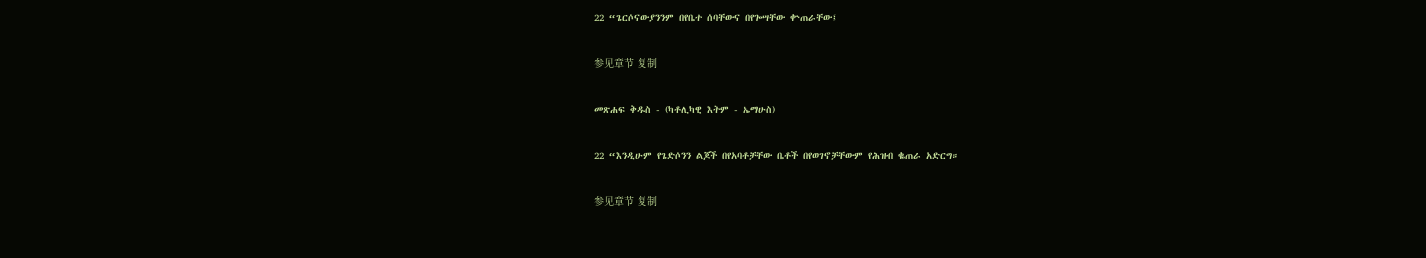22 “ጌርሶናውያንንም በየቤተ ሰባቸውና በየጐሣቸው ቍጠራቸው፤

参见章节 复制

መጽሐፍ ቅዱስ - (ካቶሊካዊ እትም - ኤማሁስ)

22 “እንዲሁም የጌድሶንን ልጆች በየአባቶቻቸው ቤቶች በየወገኖቻቸውም የሕዝብ ቈጠራ አድርግ።

参见章节 复制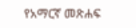የአማርኛ መጽሐፍ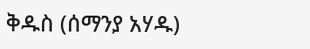ቅዱስ (ሰማንያ አሃዱ)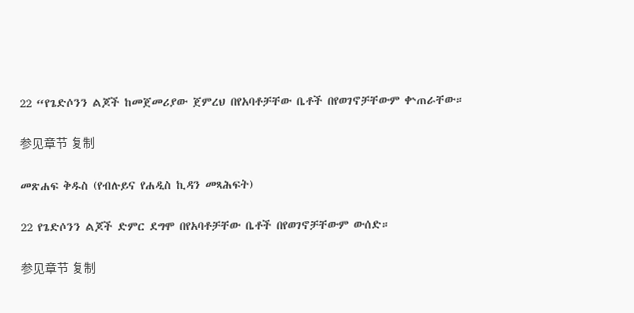22 “የጌድሶንን ልጆች ከመጀመሪያው ጀምረህ በየአባቶቻቸው ቤቶች በየወገኖቻቸውም ቍጠራቸው።

参见章节 复制

መጽሐፍ ቅዱስ (የብሉይና የሐዲስ ኪዳን መጻሕፍት)

22 የጌድሶንን ልጆች ድምር ደግሞ በየአባቶቻቸው ቤቶች በየወገኖቻቸውም ውሰድ።

参见章节 复制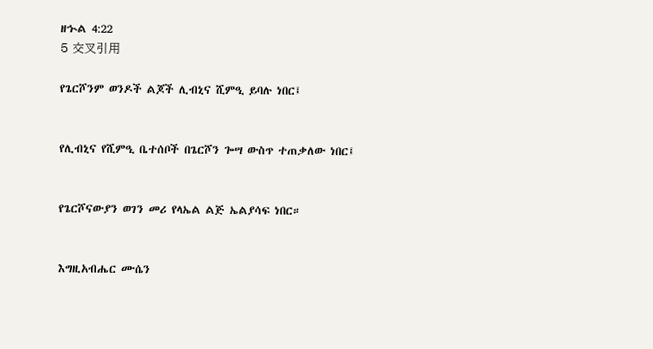ዘኍል 4:22
5 交叉引用

የጌርሾንም ወንዶች ልጆች ሊብኒና ሺምዒ ይባሉ ነበር፤


የሊብኒና የሺምዒ ቤተሰቦች በጌርሾን ጐሣ ውስጥ ተጠቃለው ነበር፤


የጌርሾናውያን ወገን መሪ የላኤል ልጅ ኤልያሳፍ ነበር።


እግዚአብሔር ሙሴን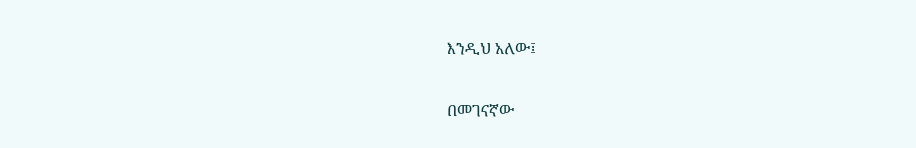እንዲህ አለው፤


በመገናኛው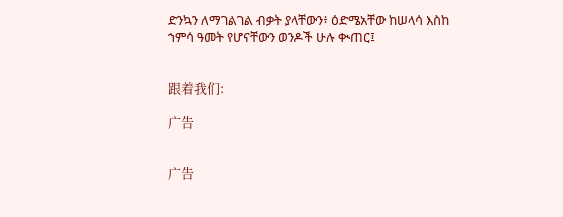ድንኳን ለማገልገል ብቃት ያላቸውን፥ ዕድሜአቸው ከሠላሳ እስከ ኀምሳ ዓመት የሆናቸውን ወንዶች ሁሉ ቊጠር፤


跟着我们:

广告


广告